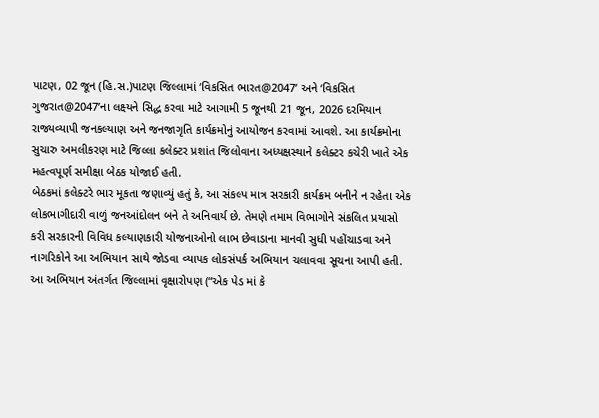પાટણ, 02 જૂન (હિ.સ.)પાટણ જિલ્લામાં ‘વિકસિત ભારત@2047’ અને ‘વિકસિત ગુજરાત@2047’ના લક્ષ્યને સિદ્ધ કરવા માટે આગામી 5 જૂનથી 21 જૂન, 2026 દરમિયાન રાજ્યવ્યાપી જનકલ્યાણ અને જનજાગૃતિ કાર્યક્રમોનું આયોજન કરવામાં આવશે. આ કાર્યક્રમોના સુચારુ અમલીકરણ માટે જિલ્લા કલેક્ટર પ્રશાંત જિલોવાના અધ્યક્ષસ્થાને કલેક્ટર કચેરી ખાતે એક મહત્વપૂર્ણ સમીક્ષા બેઠક યોજાઈ હતી.
બેઠકમાં કલેક્ટરે ભાર મૂકતા જણાવ્યું હતું કે, આ સંકલ્પ માત્ર સરકારી કાર્યક્રમ બનીને ન રહેતા એક લોકભાગીદારી વાળું જનઆંદોલન બને તે અનિવાર્ય છે. તેમણે તમામ વિભાગોને સંકલિત પ્રયાસો કરી સરકારની વિવિધ કલ્યાણકારી યોજનાઓનો લાભ છેવાડાના માનવી સુધી પહોંચાડવા અને નાગરિકોને આ અભિયાન સાથે જોડવા વ્યાપક લોકસંપર્ક અભિયાન ચલાવવા સૂચના આપી હતી.
આ અભિયાન અંતર્ગત જિલ્લામાં વૃક્ષારોપણ (“એક પેડ માં કે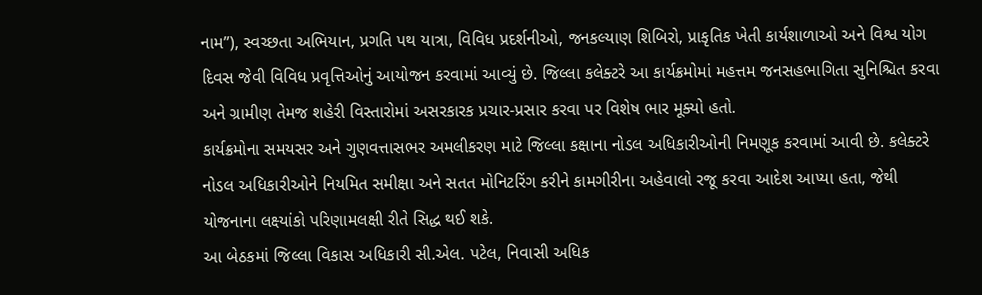નામ”), સ્વચ્છતા અભિયાન, પ્રગતિ પથ યાત્રા, વિવિધ પ્રદર્શનીઓ, જનકલ્યાણ શિબિરો, પ્રાકૃતિક ખેતી કાર્યશાળાઓ અને વિશ્વ યોગ દિવસ જેવી વિવિધ પ્રવૃત્તિઓનું આયોજન કરવામાં આવ્યું છે. જિલ્લા કલેક્ટરે આ કાર્યક્રમોમાં મહત્તમ જનસહભાગિતા સુનિશ્ચિત કરવા અને ગ્રામીણ તેમજ શહેરી વિસ્તારોમાં અસરકારક પ્રચાર-પ્રસાર કરવા પર વિશેષ ભાર મૂક્યો હતો.
કાર્યક્રમોના સમયસર અને ગુણવત્તાસભર અમલીકરણ માટે જિલ્લા કક્ષાના નોડલ અધિકારીઓની નિમણૂક કરવામાં આવી છે. કલેક્ટરે નોડલ અધિકારીઓને નિયમિત સમીક્ષા અને સતત મોનિટરિંગ કરીને કામગીરીના અહેવાલો રજૂ કરવા આદેશ આપ્યા હતા, જેથી યોજનાના લક્ષ્યાંકો પરિણામલક્ષી રીતે સિદ્ધ થઈ શકે.
આ બેઠકમાં જિલ્લા વિકાસ અધિકારી સી.એલ. પટેલ, નિવાસી અધિક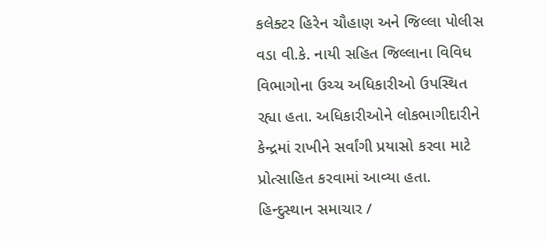કલેક્ટર હિરેન ચૌહાણ અને જિલ્લા પોલીસ વડા વી.કે. નાયી સહિત જિલ્લાના વિવિધ વિભાગોના ઉચ્ચ અધિકારીઓ ઉપસ્થિત રહ્યા હતા. અધિકારીઓને લોકભાગીદારીને કેન્દ્રમાં રાખીને સર્વાંગી પ્રયાસો કરવા માટે પ્રોત્સાહિત કરવામાં આવ્યા હતા.
હિન્દુસ્થાન સમાચાર /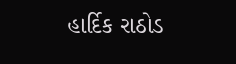હાર્દિક રાઠોડ